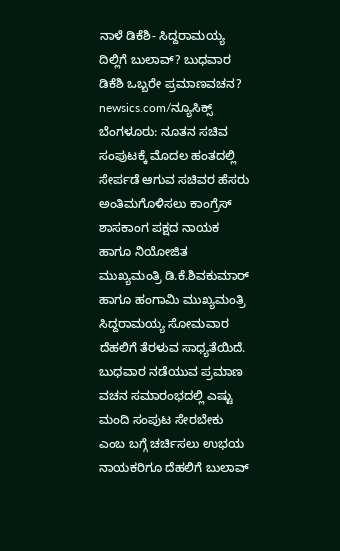ನಾಳೆ ಡಿಕೆಶಿ- ಸಿದ್ದರಾಮಯ್ಯ ದಿಲ್ಲಿಗೆ ಬುಲಾವ್? ಬುಧವಾರ ಡಿಕೆಶಿ ಒಬ್ಬರೇ ಪ್ರಮಾಣವಚನ?
newsics.com/ನ್ಯೂಸಿಕ್ಸ್ ಬೆಂಗಳೂರು: ನೂತನ ಸಚಿವ ಸಂಪುಟಕ್ಕೆ ಮೊದಲ ಹಂತದಲ್ಲಿ ಸೇರ್ಪಡೆ ಆಗುವ ಸಚಿವರ ಹೆಸರು ಅಂತಿಮಗೊಳಿಸಲು ಕಾಂಗ್ರೆಸ್ ಶಾಸಕಾಂಗ ಪಕ್ಷದ ನಾಯಕ ಹಾಗೂ ನಿಯೋಜಿತ ಮುಖ್ಯಮಂತ್ರಿ ಡಿ.ಕೆ.ಶಿವಕುಮಾರ್ ಹಾಗೂ ಹಂಗಾಮಿ ಮುಖ್ಯಮಂತ್ರಿ ಸಿದ್ದರಾಮಯ್ಯ ಸೋಮವಾರ ದೆಹಲಿಗೆ ತೆರಳುವ ಸಾಧ್ಯತೆಯಿದೆ. ಬುಧವಾರ ನಡೆಯುವ ಪ್ರಮಾಣ ವಚನ ಸಮಾರಂಭದಲ್ಲಿ ಎಷ್ಟು ಮಂದಿ ಸಂಪುಟ ಸೇರಬೇಕು ಎಂಬ ಬಗ್ಗೆ ಚರ್ಚಿಸಲು ಉಭಯ ನಾಯಕರಿಗೂ ದೆಹಲಿಗೆ ಬುಲಾವ್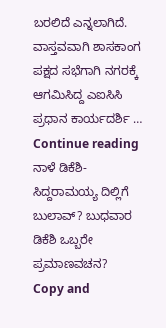ಬರಲಿದೆ ಎನ್ನಲಾಗಿದೆ. ವಾಸ್ತವವಾಗಿ ಶಾಸಕಾಂಗ ಪಕ್ಷದ ಸಭೆಗಾಗಿ ನಗರಕ್ಕೆ ಆಗಮಿಸಿದ್ದ ಎಐಸಿಸಿ ಪ್ರಧಾನ ಕಾರ್ಯದರ್ಶಿ … Continue reading ನಾಳೆ ಡಿಕೆಶಿ- ಸಿದ್ದರಾಮಯ್ಯ ದಿಲ್ಲಿಗೆ ಬುಲಾವ್? ಬುಧವಾರ ಡಿಕೆಶಿ ಒಬ್ಬರೇ ಪ್ರಮಾಣವಚನ?
Copy and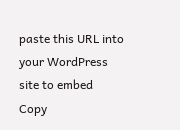paste this URL into your WordPress site to embed
Copy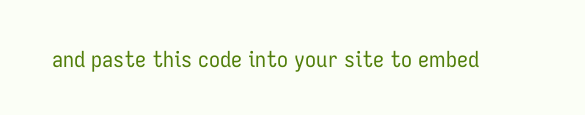and paste this code into your site to embed